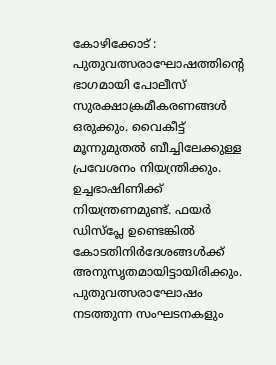കോഴിക്കോട് : പുതുവത്സരാഘോഷത്തിന്റെ ഭാഗമായി പോലീസ് സുരക്ഷാക്രമീകരണങ്ങൾ ഒരുക്കും. വൈകീട്ട് മൂന്നുമുതൽ ബീച്ചിലേക്കുള്ള പ്രവേശനം നിയന്ത്രിക്കും. ഉച്ചഭാഷിണിക്ക് നിയന്ത്രണമുണ്ട്. ഫയർ ഡിസ്പ്ലേ ഉണ്ടെങ്കിൽ കോടതിനിർദേശങ്ങൾക്ക് അനുസൃതമായിട്ടായിരിക്കും. പുതുവത്സരാഘോഷം നടത്തുന്ന സംഘടനകളും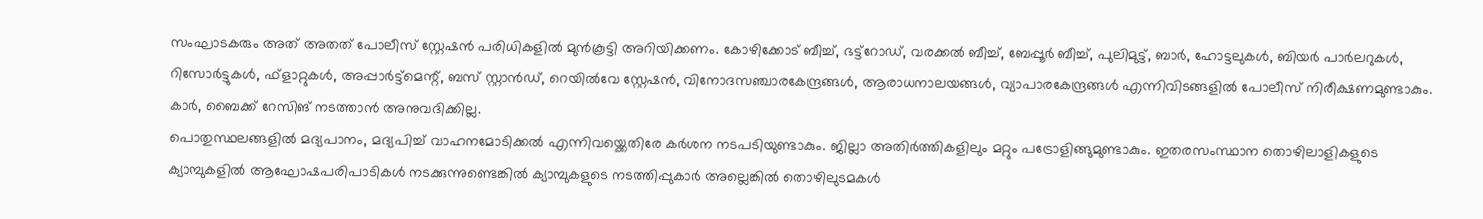സംഘാടകരും അത് അതത് പോലീസ് സ്റ്റേഷൻ പരിധികളിൽ മുൻകൂട്ടി അറിയിക്കണം. കോഴിക്കോട് ബീച്ച്, ഭട്ട്റോഡ്, വരക്കൽ ബീച്ച്, ബേപ്പൂർ ബീച്ച്, പുലിമുട്ട്, ബാർ, ഹോട്ടലുകൾ, ബിയർ പാർലറുകൾ, റിസോർട്ടുകൾ, ഫ്ളാറ്റുകൾ, അപ്പാർട്ട്മെന്റ്, ബസ് സ്റ്റാൻഡ്, റെയിൽവേ സ്റ്റേഷൻ, വിനോദസഞ്ചാരകേന്ദ്രങ്ങൾ, ആരാധനാലയങ്ങൾ, വ്യാപാരകേന്ദ്രങ്ങൾ എന്നിവിടങ്ങളിൽ പോലീസ് നിരീക്ഷണമുണ്ടാകും. കാർ, ബൈക്ക് റേസിങ് നടത്താൻ അനുവദിക്കില്ല.
പൊതുസ്ഥലങ്ങളിൽ മദ്യപാനം, മദ്യപിച്ച് വാഹനമോടിക്കൽ എന്നിവയ്ക്കെതിരേ കർശന നടപടിയുണ്ടാകും. ജില്ലാ അതിർത്തികളിലും മറ്റും പട്രോളിങ്ങുമുണ്ടാകും. ഇതരസംസ്ഥാന തൊഴിലാളികളുടെ ക്യാമ്പുകളിൽ ആഘോഷപരിപാടികൾ നടക്കുന്നുണ്ടെങ്കിൽ ക്യാമ്പുകളുടെ നടത്തിപ്പുകാർ അല്ലെങ്കിൽ തൊഴിലുടമകൾ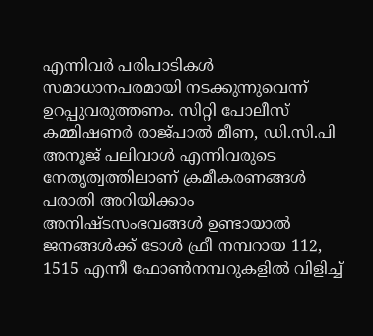എന്നിവർ പരിപാടികൾ സമാധാനപരമായി നടക്കുന്നുവെന്ന് ഉറപ്പുവരുത്തണം. സിറ്റി പോലീസ് കമ്മിഷണർ രാജ്പാൽ മീണ, ഡി.സി.പി അനൂജ് പലിവാൾ എന്നിവരുടെ നേതൃത്വത്തിലാണ് ക്രമീകരണങ്ങൾ
പരാതി അറിയിക്കാം അനിഷ്ടസംഭവങ്ങൾ ഉണ്ടായാൽ ജനങ്ങൾക്ക് ടോൾ ഫ്രീ നമ്പറായ 112, 1515 എന്നീ ഫോൺനമ്പറുകളിൽ വിളിച്ച്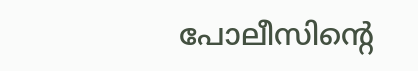പോലീസിന്റെ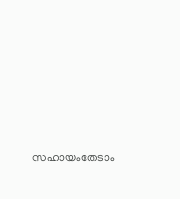സഹായംതേടാം